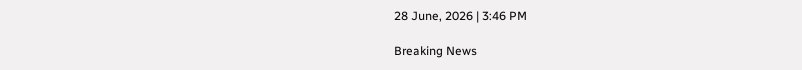28 June, 2026 | 3:46 PM

Breaking News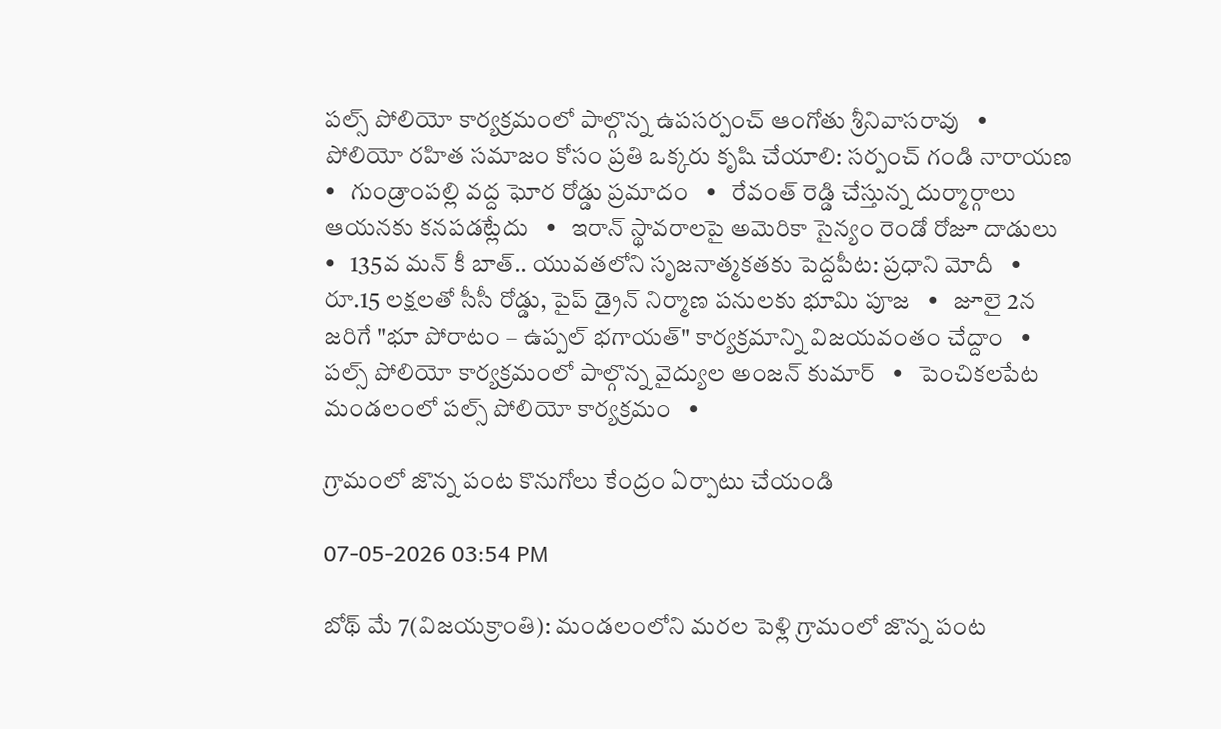పల్స్ పోలియో కార్యక్రమంలో పాల్గొన్న ఉపసర్పంచ్ ఆంగోతు శ్రీనివాసరావు   •   పోలియో రహిత సమాజం కోసం ప్రతి ఒక్కరు కృషి చేయాలి: సర్పంచ్ గండి నారాయణ   •   గుండ్రాంపల్లి వద్ద ఘోర రోడ్డు ప్రమాదం   •   రేవంత్ రెడ్డి చేస్తున్న దుర్మార్గాలు ఆయనకు కనపడట్లేదు   •   ఇరాన్ స్థావరాలపై అమెరికా సైన్యం రెండో రోజూ దాడులు   •   135వ మన్ కీ బాత్.. యువతలోని సృజనాత్మకతకు పెద్దపీట: ప్రధాని మోదీ   •   రూ.15 లక్షలతో సీసీ రోడ్డు, పైప్ డ్రైన్ నిర్మాణ పనులకు భూమి పూజ   •   జూలై 2న జరిగే "భూ పోరాటం – ఉప్పల్ భగాయత్" కార్యక్రమాన్ని విజయవంతం చేద్దాం   •   పల్స్ పోలియో కార్యక్రమంలో పాల్గొన్న వైద్యుల అంజన్ కుమార్   •   పెంచికలపేట మండలంలో పల్స్ పోలియో కార్యక్రమం   •

గ్రామంలో జొన్న పంట కొనుగోలు కేంద్రం ఏర్పాటు చేయండి

07-05-2026 03:54 PM

బోథ్ మే 7(విజయక్రాంతి): మండలంలోని మరల పెళ్లి గ్రామంలో జొన్న పంట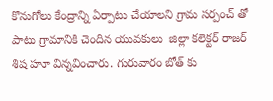కొనుగోలు కేంద్రాన్ని ఏర్పాటు చేయాలని గ్రామ సర్పంచ్ తో పాటు గ్రామానికి చెందిన యువకులు  జిల్లా కలెక్టర్ రాజర్ శిష హూ విన్నవించారు. గురువారం బోత్ కు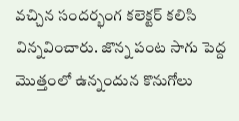వచ్చిన సందర్భంగ కలెక్టర్ కలిసి విన్నవించారు. జొన్న పంట సాగు పెద్ద మొత్తంలో ఉన్నందున కొనుగోలు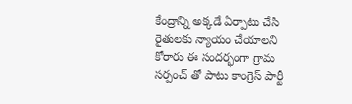కేంద్రాన్ని అక్కడే ఏర్పాటు చేసి రైతులకు న్యాయం చేయాలని కోరారు ఈ సందర్భంగా గ్రామ సర్పంచ్ తో పాటు కాంగ్రెస్ పార్టీ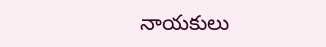నాయకులు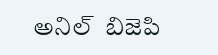అనిల్  బిజెపి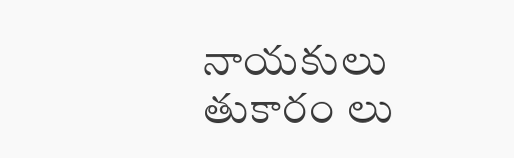నాయకులు తుకారం లు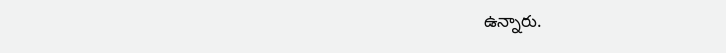ఉన్నారు.